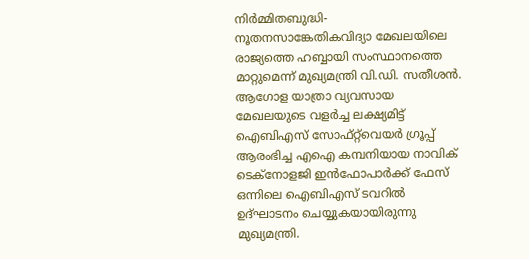നിർമ്മിതബുദ്ധി- നൂതനസാങ്കേതികവിദ്യാ മേഖലയിലെ രാജ്യത്തെ ഹബ്ബായി സംസ്ഥാനത്തെ മാറ്റുമെന്ന് മുഖ്യമന്ത്രി വി.ഡി. സതീശൻ. ആഗോള യാത്രാ വ്യവസായ മേഖലയുടെ വളർച്ച ലക്ഷ്യമിട്ട് ഐബിഎസ് സോഫ്റ്റ്‌വെയർ ഗ്രൂപ്പ് ആരംഭിച്ച എഐ കമ്പനിയായ നാവിക് ടെക്നോളജി ഇൻഫോപാർക്ക് ഫേസ് ഒന്നിലെ ഐബിഎസ് ടവറിൽ ഉദ്ഘാടനം ചെയ്യുകയായിരുന്നു മുഖ്യമന്ത്രി.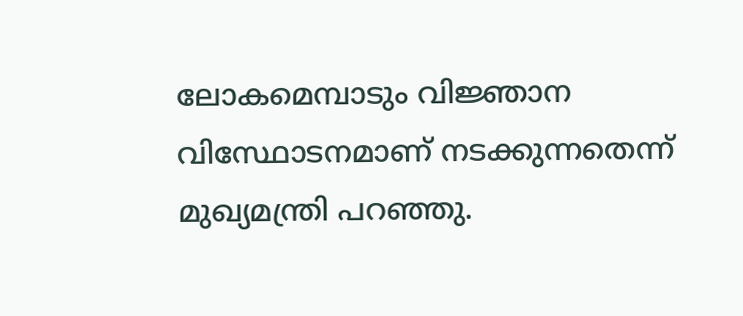ലോകമെമ്പാടും വിജ്ഞാന വിസ്ഥോടനമാണ് നടക്കുന്നതെന്ന് മുഖ്യമന്ത്രി പറ‍ഞ്ഞു.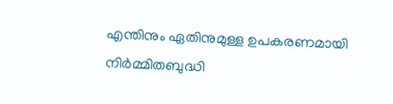എന്തിനും ഏതിനുമുള്ള ഉപകരണമായി നിർമ്മിതബുദ്ധി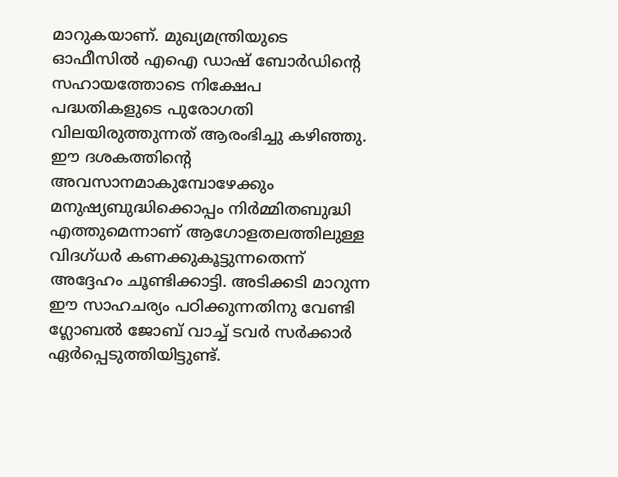മാറുകയാണ്. മുഖ്യമന്ത്രിയുടെ ഓഫീസിൽ എഐ ഡാഷ് ബോർഡിന്റെ സഹായത്തോടെ നിക്ഷേപ പദ്ധതികളുടെ പുരോഗതി വിലയിരുത്തുന്നത് ആരംഭിച്ചു കഴിഞ്ഞു. ഈ ദശകത്തിന്റെ അവസാനമാകുമ്പോഴേക്കും മനുഷ്യബുദ്ധിക്കൊപ്പം നിർമ്മിതബുദ്ധി എത്തുമെന്നാണ് ആഗോളതലത്തിലുള്ള വിദഗ്ധർ കണക്കുകൂട്ടുന്നതെന്ന് അദ്ദേഹം ചൂണ്ടിക്കാട്ടി. അടിക്കടി മാറുന്ന ഈ സാഹചര്യം പഠിക്കുന്നതിനു വേണ്ടി ഗ്ലോബൽ ജോബ് വാച്ച് ടവർ സർക്കാർ ഏർപ്പെടുത്തിയിട്ടുണ്ട്.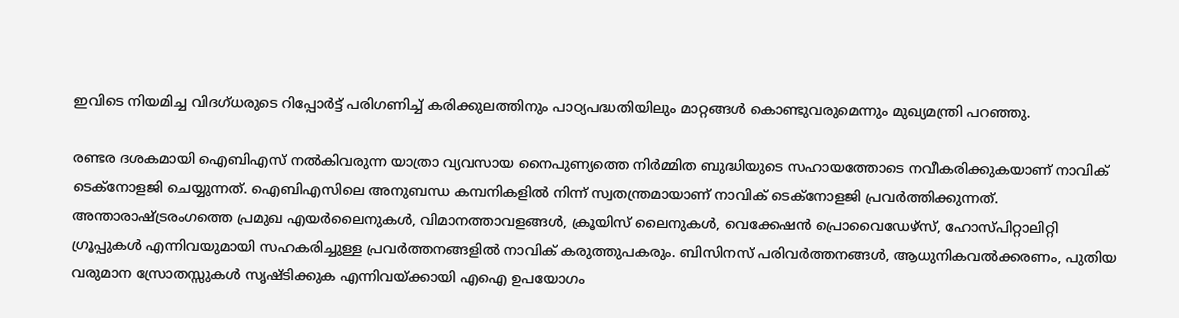ഇവിടെ നിയമിച്ച വിദഗ്ധരുടെ റിപ്പോർട്ട് പരിഗണിച്ച് കരിക്കുലത്തിനും പാഠ്യപദ്ധതിയിലും മാറ്റങ്ങൾ കൊണ്ടുവരുമെന്നും മുഖ്യമന്ത്രി പറഞ്ഞു.

രണ്ടര ദശകമായി ഐബിഎസ് നൽകിവരുന്ന യാത്രാ വ്യവസായ നൈപുണ്യത്തെ നിർമ്മിത ബുദ്ധിയുടെ സഹായത്തോടെ നവീകരിക്കുകയാണ് നാവിക് ടെക്നോളജി ചെയ്യുന്നത്. ഐബിഎസിലെ അനുബന്ധ കമ്പനികളിൽ നിന്ന് സ്വതന്ത്രമായാണ് നാവിക് ടെക്നോളജി പ്രവർത്തിക്കുന്നത്. അന്താരാഷ്ട്രരംഗത്തെ പ്രമുഖ എയർലൈനുകൾ, വിമാനത്താവളങ്ങൾ, ക്രൂയിസ് ലൈനുകൾ, വെക്കേഷൻ പ്രൊവൈഡേഴ്സ്, ഹോസ്പിറ്റാലിറ്റി ഗ്രൂപ്പുകൾ എന്നിവയുമായി സഹകരിച്ചുള്ള പ്രവർത്തനങ്ങളിൽ നാവിക് കരുത്തുപകരും. ബിസിനസ് പരിവർത്തനങ്ങൾ, ആധുനികവൽക്കരണം, പുതിയ വരുമാന സ്രോതസ്സുകൾ സൃഷ്ടിക്കുക എന്നിവയ്ക്കായി എഐ ഉപയോഗം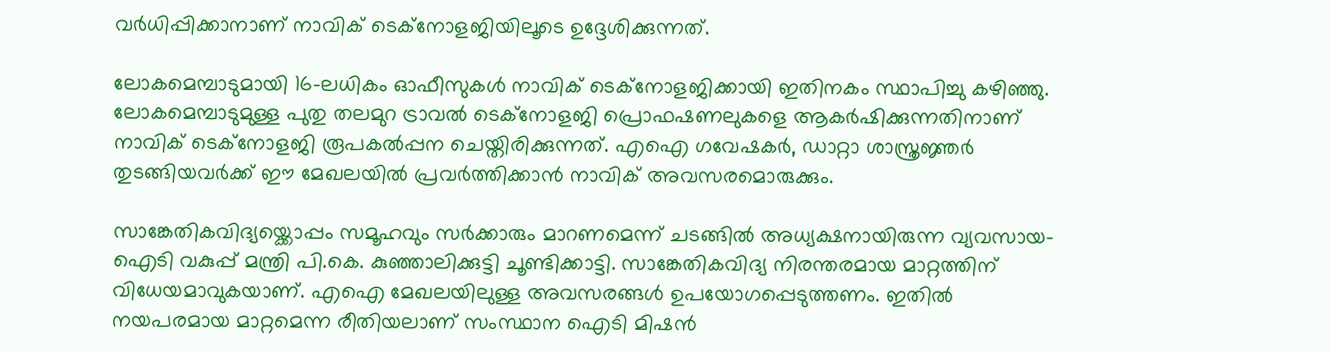വർധിപ്പിക്കാനാണ് നാവിക് ടെക്നോളജിയിലൂടെ ഉദ്ദേശിക്കുന്നത്.

ലോകമെമ്പാടുമായി 16-ലധികം ഓഫീസുകൾ നാവിക് ടെക്നോളജിക്കായി ഇതിനകം സ്ഥാപിച്ചു കഴിഞ്ഞു. ലോകമെമ്പാടുമുള്ള പുതു തലമുറ ട്രാവൽ ടെക്നോളജി പ്രൊഫഷണലുകളെ ആകർഷിക്കുന്നതിനാണ് നാവിക് ടെക്നോളജി രൂപകൽപ്പന ചെയ്തിരിക്കുന്നത്. എഐ ഗവേഷകർ, ഡാറ്റാ ശാസ്ത്രജ്ഞർ തുടങ്ങിയവർക്ക് ഈ മേഖലയിൽ പ്രവർത്തിക്കാൻ നാവിക് അവസരമൊരുക്കും.

സാങ്കേതികവിദ്യയ്ക്കൊപ്പം സമൂഹവും സർക്കാരും മാറണമെന്ന് ചടങ്ങിൽ അധ്യക്ഷനായിരുന്ന വ്യവസായ-ഐടി വകുപ്പ് മന്ത്രി പി.കെ. കുഞ്ഞാലിക്കുട്ടി ചൂണ്ടിക്കാട്ടി. സാങ്കേതികവിദ്യ നിരന്തരമായ മാറ്റത്തിന് വിധേയമാവുകയാണ്. എഐ മേഖലയിലുള്ള അവസരങ്ങൾ ഉപയോഗപ്പെടുത്തണം. ഇതിൽ നയപരമായ മാറ്റമെന്ന രീതിയലാണ് സംസ്ഥാന ഐടി മിഷൻ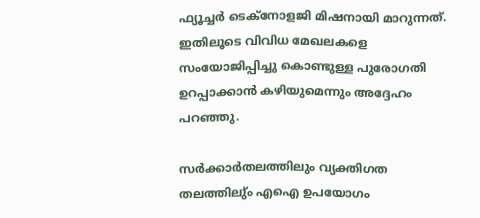ഫ്യൂച്ചർ ടെക്നോളജി മിഷനായി മാറുന്നത്. ഇതിലൂടെ വിവിധ മേഖലകളെ സംയോജിപ്പിച്ചു കൊണ്ടുള്ള പുരോഗതി ഉറപ്പാക്കാൻ കഴിയുമെന്നും അദ്ദേഹം പറഞ്ഞു.

സർക്കാർതലത്തിലും വ്യക്തിഗത തലത്തിലു്ം എഐ ഉപയോഗം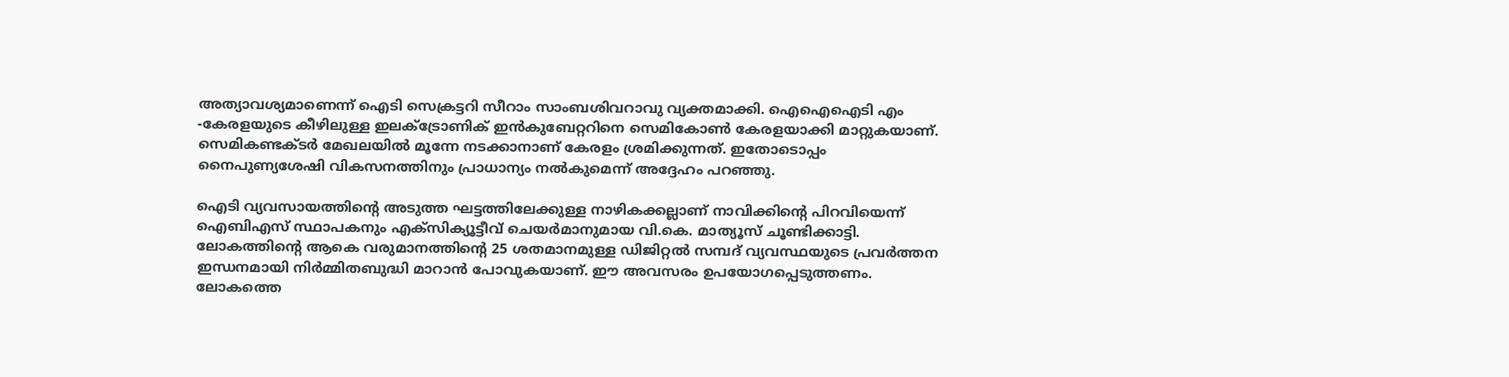അത്യാവശ്യമാണെന്ന് ഐടി സെക്രട്ടറി സീറാം സാംബശിവറാവു വ്യക്തമാക്കി. ഐഐഐടി എം -കേരളയുടെ കീഴിലുള്ള ഇലക്ട്രോണിക് ഇൻകുബേറ്ററിനെ സെമികോൺ കേരളയാക്കി മാറ്റുകയാണ്. സെമികണ്ടക്ടർ മേഖലയിൽ മൂന്നേ നടക്കാനാണ് കേരളം ശ്രമിക്കുന്നത്. ഇതോടൊപ്പം നൈപുണ്യശേഷി വികസനത്തിനും പ്രാധാന്യം നൽകുമെന്ന് അദ്ദേഹം പറഞ്ഞു.

ഐടി വ്യവസായത്തിന്റെ അടുത്ത ഘട്ടത്തിലേക്കുള്ള നാഴികക്കല്ലാണ് നാവിക്കിന്റെ പിറവിയെന്ന് ഐബിഎസ് സ്ഥാപകനും എക്സിക്യൂട്ടീവ് ചെയർമാനുമായ വി.കെ. മാത്യൂസ് ചൂണ്ടിക്കാട്ടി. ലോകത്തിന്റെ ആകെ വരുമാനത്തിന്റെ 25 ശതമാനമുള്ള ഡിജിറ്റൽ സമ്പദ് വ്യവസ്ഥയുടെ പ്രവർത്തന ഇന്ധനമായി നിർമ്മിതബുദ്ധി മാറാൻ പോവുകയാണ്. ഈ അവസരം ഉപയോഗപ്പെടുത്തണം. ലോകത്തെ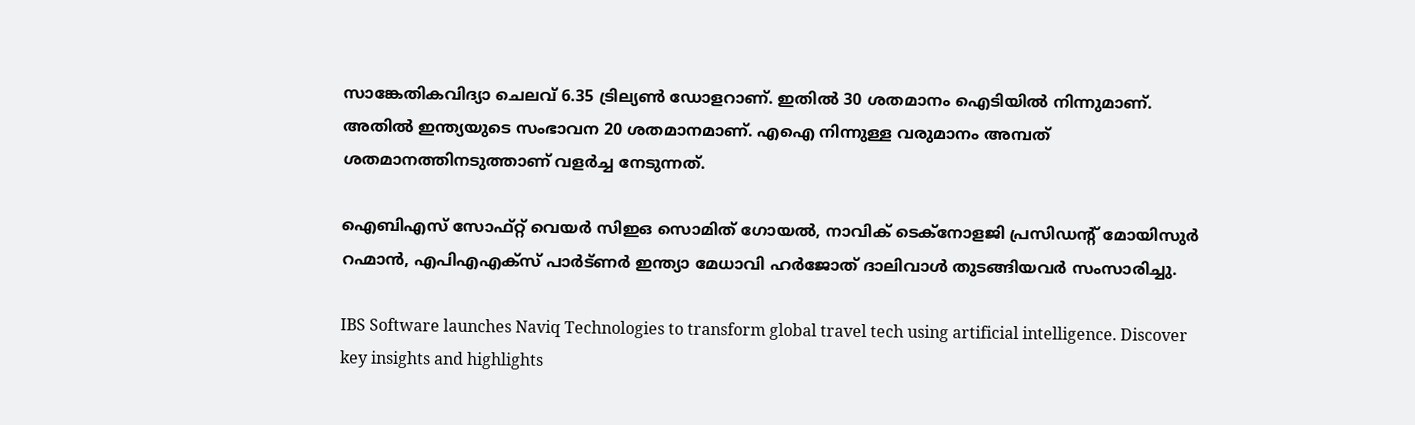സാങ്കേതികവിദ്യാ ചെലവ് 6.35 ട്രില്യൺ ഡോളറാണ്. ഇതിൽ 30 ശതമാനം ഐടിയിൽ നിന്നുമാണ്. അതിൽ ഇന്ത്യയുടെ സംഭാവന 20 ശതമാനമാണ്. എഐ നിന്നുള്ള വരുമാനം അമ്പത് ശതമാനത്തിനടുത്താണ് വളർച്ച നേടുന്നത്.

ഐബിഎസ് സോഫ്റ്റ് വെയർ സിഇഒ സൊമിത് ഗോയൽ, നാവിക് ടെക്നോളജി പ്രസിഡന്റ് മോയിസുർ റഹ്മാൻ, എപിഎഎക്സ് പാർട്ണർ ഇന്ത്യാ മേധാവി ഹർജോത് ദാലിവാൾ തുടങ്ങിയവർ സംസാരിച്ചു.

IBS Software launches Naviq Technologies to transform global travel tech using artificial intelligence. Discover key insights and highlights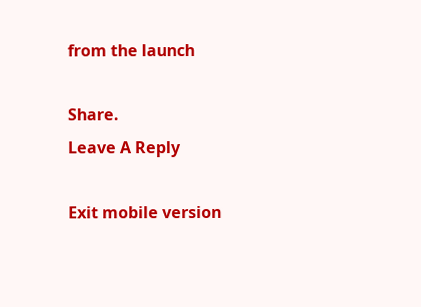from the launch

Share.
Leave A Reply

Exit mobile version